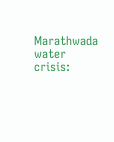Marathwada water crisis: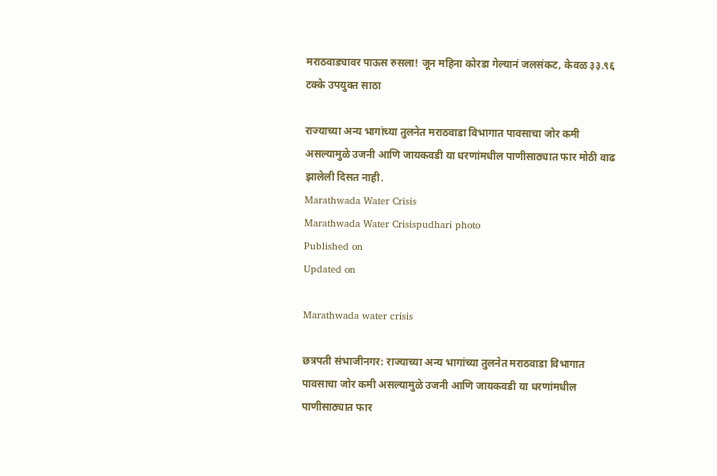मराठवाड्यावर पाऊस रुसला! जून महिना कोरडा गेल्यानं जलसंकट, केवळ ३३.९६ टक्के उपयुक्त साठा

राज्याच्या अन्य भागांच्या तुलनेत मराठवाडा विभागात पावसाचा जोर कमी असल्यामुळे उजनी आणि जायकवडी या धरणांमधील पाणीसाठ्यात फार मोठी वाढ झालेली दिसत नाही.
Marathwada Water Crisis
Marathwada Water Crisispudhari photo
Published on
Updated on

Marathwada water crisis

छत्रपती संभाजीनगर: राज्याच्या अन्य भागांच्या तुलनेत मराठवाडा विभागात पावसाचा जोर कमी असल्यामुळे उजनी आणि जायकवडी या धरणांमधील पाणीसाठ्यात फार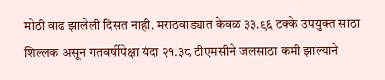मोठी वाढ झालेली दिसत नाही. मराठवाड्यात केवळ ३३.९६ टक्के उपयुक्त साठा शिल्लक असून गतवर्षीपेक्षा यंदा २१.३८ टीएमसीने जलसाठा कमी झाल्याने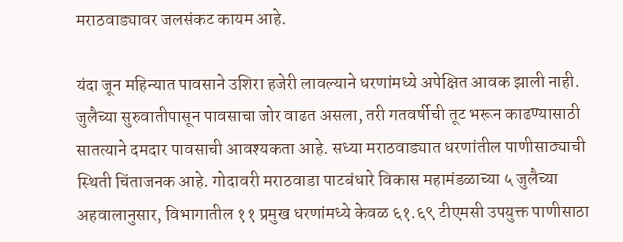मराठवाड्यावर जलसंकट कायम आहे.

यंदा जून महिन्यात पावसाने उशिरा हजेरी लावल्याने धरणांमध्ये अपेक्षित आवक झाली नाही. जुलैच्या सुरुवातीपासून पावसाचा जोर वाढत असला, तरी गतवर्षीची तूट भरून काढण्यासाठी सातत्याने दमदार पावसाची आवश्यकता आहे. सध्या मराठवाड्यात धरणांतील पाणीसाठ्याची स्थिती चिंताजनक आहे. गोदावरी मराठवाडा पाटबंधारे विकास महामंडळाच्या ५ जुलैच्या अहवालानुसार, विभागातील ११ प्रमुख धरणांमध्ये केवळ ६१.६९ टीएमसी उपयुक्त पाणीसाठा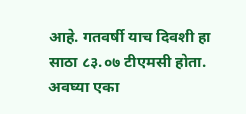आहे. गतवर्षी याच दिवशी हा साठा ८३.०७ टीएमसी होता. अवघ्या एका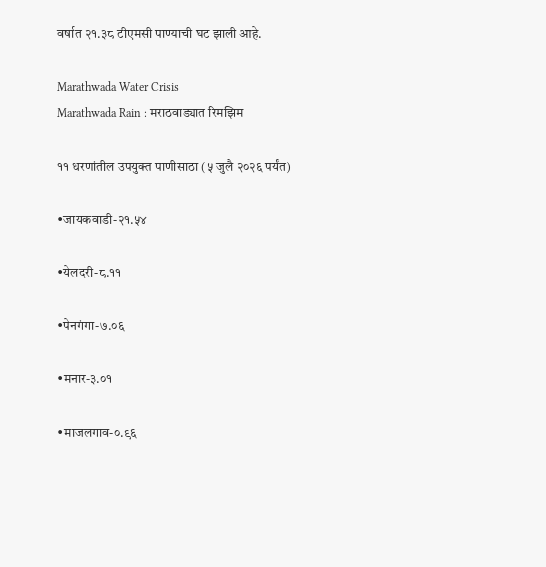वर्षात २१.३८ टीएमसी पाण्याची घट झाली आहे.

Marathwada Water Crisis
Marathwada Rain : मराठवाड्यात रिमझिम

११ धरणांतील उपयुक्त पाणीसाठा (५ जुलै २०२६ पर्यंत)

•जायकवाडी-२१.५४

•येलदरी-८.११

•पेनगंगा-७.०६

•मनार-३.०१

•माजलगाव-०.९६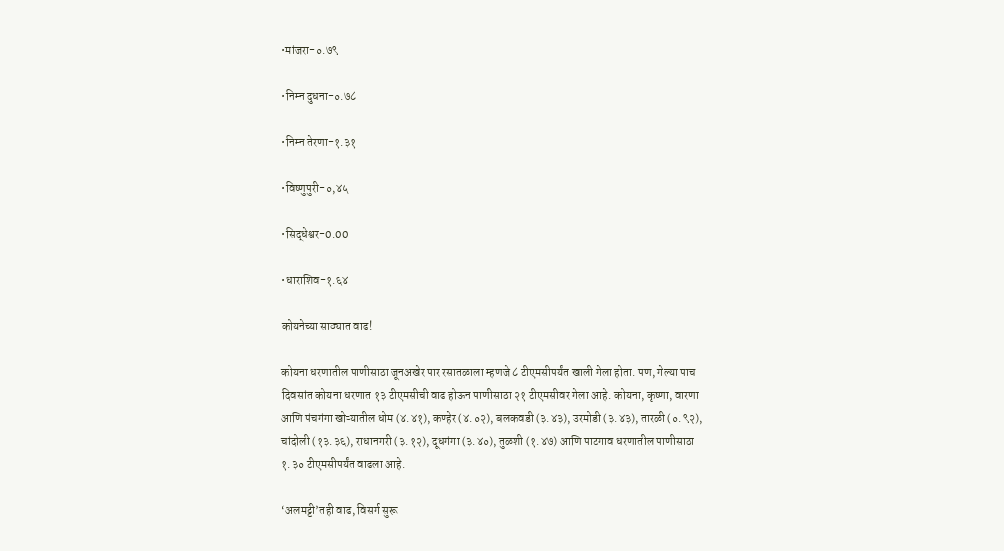•मांजरा-०.७९

•निम्न दुधना-०.७८

•निम्न तेरणा-१.३१

•विष्णुपुरी-०,४५

•सिद्धेश्वर-0.00

•धाराशिव-१.६४

कोयनेच्या साठ्यात वाढ!

कोयना धरणातील पाणीसाठा जूनअखेर पार रसातळाला म्हणजे ८ टीएमसीपर्यंत खाली गेला होता. पण, गेल्या पाच दिवसांत कोयना धरणात १३ टीएमसीची वाढ होऊन पाणीसाठा २१ टीएमसीवर गेला आहे. कोयना, कृष्णा, वारणा आणि पंचगंगा खोऱ्यातील धोम (४.४१), कण्हेर (४.०२), बलकवडी (३.४३), उरमोडी (३.४३), तारळी (०.९२), चांदोली (१३.३६), राधानगरी (३.१२), दूधगंगा (३.४०), तुळशी (१.४७) आणि पाटगाव धरणातील पाणीसाठा १.३० टीएमसीपर्यंत वाढला आहे.

‘अलमट्टी’तही वाढ, विसर्ग सुरू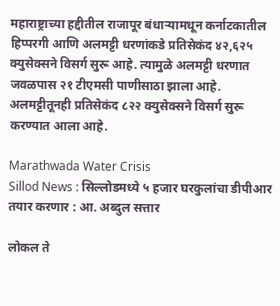महाराष्ट्राच्या हद्दीतील राजापूर बंधाऱ्यामधून कर्नाटकातील हिप्परगी आणि अलमट्टी धरणांकडे प्रतिसेकंद ४२,६२५ क्युसेक्सने विसर्ग सुरू आहे. त्यामुळे अलमट्टी धरणात जवळपास २१ टीएमसी पाणीसाठा झाला आहे. अलमट्टीतूनही प्रतिसेकंद ८२२ क्युसेक्सने विसर्ग सुरू करण्यात आला आहे.

Marathwada Water Crisis
Sillod News : सिल्लोडमध्ये ५ हजार घरकुलांचा डीपीआर तयार करणार : आ. अब्दुल सत्तार

लोकल ते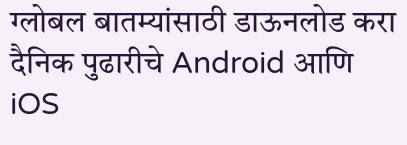ग्लोबल बातम्यांसाठी डाऊनलोड करा दैनिक पुढारीचे Android आणि iOS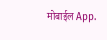मोबाईल App.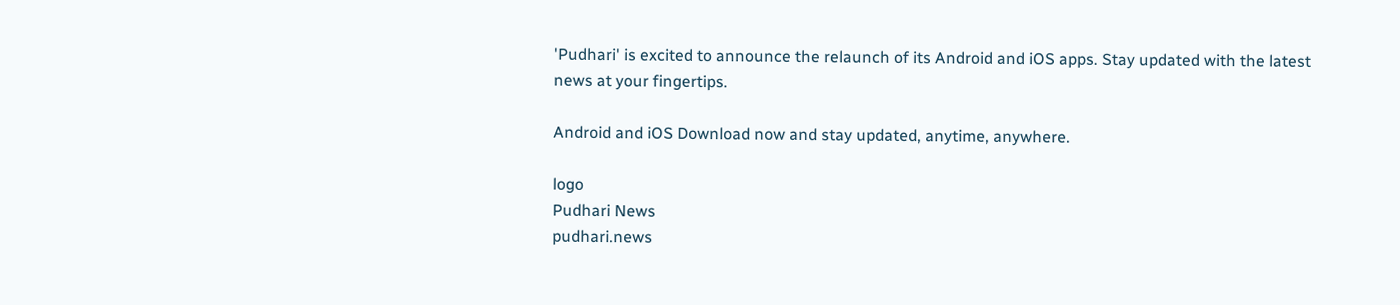'Pudhari' is excited to announce the relaunch of its Android and iOS apps. Stay updated with the latest news at your fingertips.

Android and iOS Download now and stay updated, anytime, anywhere.

logo
Pudhari News
pudhari.news